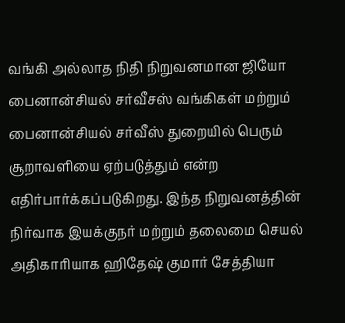வங்கி அல்லாத நிதி நிறுவனமான ஜியோ பைனான்சியல் சர்வீசஸ் வங்கிகள் மற்றும் பைனான்சியல் சர்வீஸ் துறையில் பெரும் சூறாவளியை ஏற்படுத்தும் என்ற எதிர்பார்க்கப்படுகிறது. இந்த நிறுவனத்தின் நிர்வாக இயக்குநர் மற்றும் தலைமை செயல் அதிகாரியாக ஹிதேஷ் குமார் சேத்தியா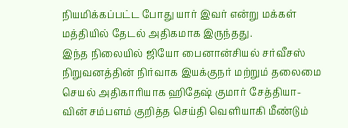நியமிக்கப்பட்ட போது யார் இவர் என்று மக்கள் மத்தியில் தேடல் அதிகமாக இருந்தது.
இந்த நிலையில் ஜியோ பைனான்சியல் சர்வீசஸ் நிறுவனத்தின் நிர்வாக இயக்குநர் மற்றும் தலைமை செயல் அதிகாரியாக ஹிதேஷ் குமார் சேத்தியா-வின் சம்பளம் குறித்த செய்தி வெளியாகி மீண்டும்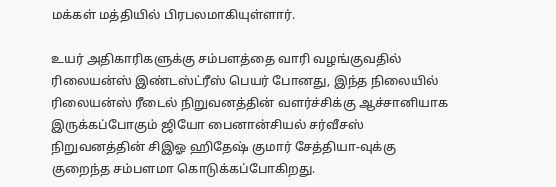மக்கள் மத்தியில் பிரபலமாகியுள்ளார்.

உயர் அதிகாரிகளுக்கு சம்பளத்தை வாரி வழங்குவதில் ரிலையன்ஸ் இண்டஸ்ட்ரீஸ் பெயர் போனது, இந்த நிலையில் ரிலையன்ஸ் ரீடைல் நிறுவனத்தின் வளர்ச்சிக்கு ஆச்சானியாக இருக்கப்போகும் ஜியோ பைனான்சியல் சர்வீசஸ் நிறுவனத்தின் சிஇஓ ஹிதேஷ் குமார் சேத்தியா-வுக்கு குறைந்த சம்பளமா கொடுக்கப்போகிறது.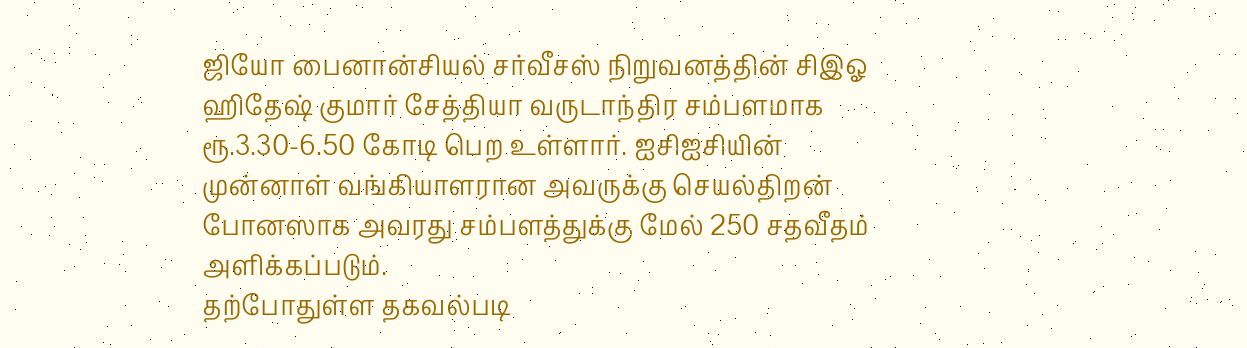ஜியோ பைனான்சியல் சர்வீசஸ் நிறுவனத்தின் சிஇஓ ஹிதேஷ் குமார் சேத்தியா வருடாந்திர சம்பளமாக ரூ.3.30-6.50 கோடி பெற உள்ளார். ஐசிஐசியின் முன்னாள் வங்கியாளரான அவருக்கு செயல்திறன் போனஸாக அவரது சம்பளத்துக்கு மேல் 250 சதவீதம் அளிக்கப்படும்.
தற்போதுள்ள தகவல்படி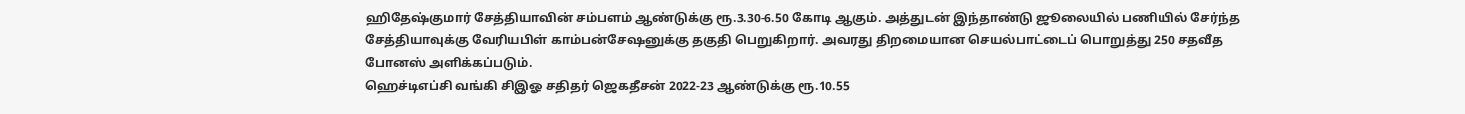ஹிதேஷ்குமார் சேத்தியாவின் சம்பளம் ஆண்டுக்கு ரூ.3.30-6.50 கோடி ஆகும். அத்துடன் இந்தாண்டு ஜூலையில் பணியில் சேர்ந்த சேத்தியாவுக்கு வேரியபிள் காம்பன்சேஷனுக்கு தகுதி பெறுகிறார். அவரது திறமையான செயல்பாட்டைப் பொறுத்து 250 சதவீத போனஸ் அளிக்கப்படும்.
ஹெச்டிஎப்சி வங்கி சிஇஓ சதிதர் ஜெகதீசன் 2022-23 ஆண்டுக்கு ரூ.10.55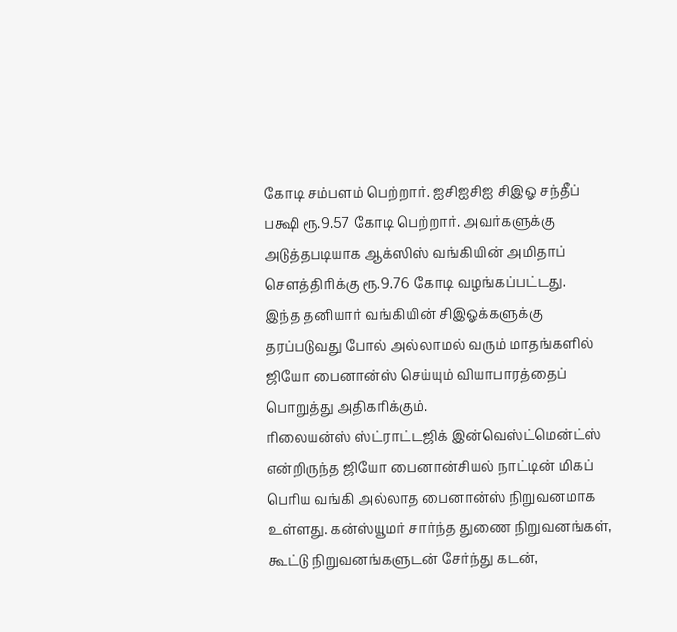கோடி சம்பளம் பெற்றார். ஐசிஐசிஐ சிஇஓ சந்தீப் பக்ஷி ரூ.9.57 கோடி பெற்றார். அவர்களுக்கு அடுத்தபடியாக ஆக்ஸிஸ் வங்கியின் அமிதாப் சௌத்திரிக்கு ரூ.9.76 கோடி வழங்கப்பட்டது.
இந்த தனியார் வங்கியின் சிஇஓக்களுக்கு தரப்படுவது போல் அல்லாமல் வரும் மாதங்களில் ஜியோ பைனான்ஸ் செய்யும் வியாபாரத்தைப் பொறுத்து அதிகரிக்கும்.
ரிலையன்ஸ் ஸ்ட்ராட்டஜிக் இன்வெஸ்ட்மென்ட்ஸ் என்றிருந்த ஜியோ பைனான்சியல் நாட்டின் மிகப் பெரிய வங்கி அல்லாத பைனான்ஸ் நிறுவனமாக உள்ளது. கன்ஸ்யூமர் சார்ந்த துணை நிறுவனங்கள், கூட்டு நிறுவனங்களுடன் சேர்ந்து கடன்,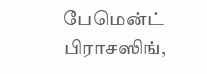பேமென்ட் பிராசஸிங்,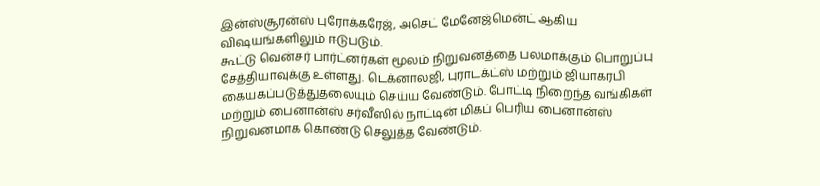இன்ஸ்சூரன்ஸ் புரோக்கரேஜ், அசெட் மேனேஜ்மென்ட் ஆகிய விஷயங்களிலும் ஈடுபடும்.
கூட்டு வென்சர் பார்ட்னர்கள் மூலம் நிறுவனத்தை பலமாக்கும் பொறுப்பு சேத்தியாவுக்கு உள்ளது. டெக்னாலஜி, புராடக்ட்ஸ் மற்றும் ஜியாகரபி கையகப்படுத்துதலையும் செய்ய வேண்டும். போட்டி நிறைந்த வங்கிகள் மற்றும் பைனான்ஸ் சர்வீஸில் நாட்டின் மிகப் பெரிய பைனான்ஸ் நிறுவனமாக கொண்டு செலுத்த வேண்டும்.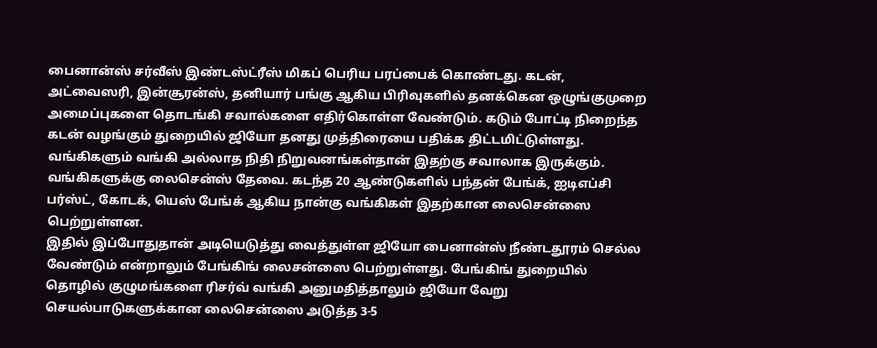பைனான்ஸ் சர்வீஸ் இண்டஸ்ட்ரீஸ் மிகப் பெரிய பரப்பைக் கொண்டது. கடன், அட்வைஸரி, இன்சூரன்ஸ், தனியார் பங்கு ஆகிய பிரிவுகளில் தனக்கென ஒழுங்குமுறை அமைப்புகளை தொடங்கி சவால்களை எதிர்கொள்ள வேண்டும். கடும் போட்டி நிறைந்த கடன் வழங்கும் துறையில் ஜியோ தனது முத்திரையை பதிக்க திட்டமிட்டுள்ளது.
வங்கிகளும் வங்கி அல்லாத நிதி நிறுவனங்கள்தான் இதற்கு சவாலாக இருக்கும். வங்கிகளுக்கு லைசென்ஸ் தேவை. கடந்த 20 ஆண்டுகளில் பந்தன் பேங்க், ஐடிஎப்சி பர்ஸ்ட், கோடக், யெஸ் பேங்க் ஆகிய நான்கு வங்கிகள் இதற்கான லைசென்ஸை பெற்றுள்ளன.
இதில் இப்போதுதான் அடியெடுத்து வைத்துள்ள ஜியோ பைனான்ஸ் நீண்டதூரம் செல்ல வேண்டும் என்றாலும் பேங்கிங் லைசன்ஸை பெற்றுள்ளது. பேங்கிங் துறையில் தொழில் குழுமங்களை ரிசர்வ் வங்கி அனுமதித்தாலும் ஜியோ வேறு செயல்பாடுகளுக்கான லைசென்ஸை அடுத்த 3-5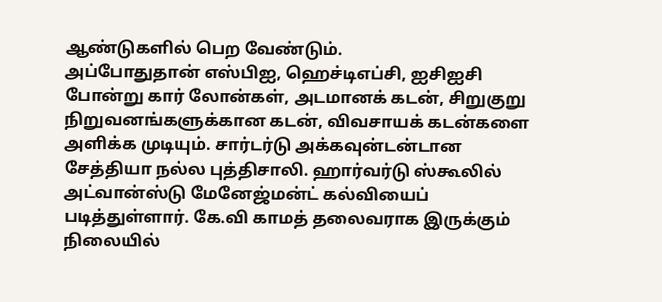ஆண்டுகளில் பெற வேண்டும்.
அப்போதுதான் எஸ்பிஐ, ஹெச்டிஎப்சி, ஐசிஐசி போன்று கார் லோன்கள், அடமானக் கடன், சிறுகுறு நிறுவனங்களுக்கான கடன், விவசாயக் கடன்களை அளிக்க முடியும். சார்டர்டு அக்கவுன்டன்டான சேத்தியா நல்ல புத்திசாலி. ஹார்வர்டு ஸ்கூலில் அட்வான்ஸ்டு மேனேஜ்மன்ட் கல்வியைப் படித்துள்ளார். கே.வி காமத் தலைவராக இருக்கும் நிலையில்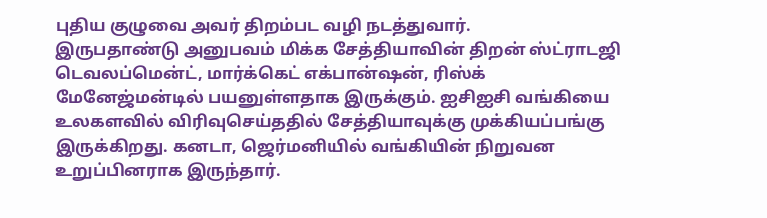புதிய குழுவை அவர் திறம்பட வழி நடத்துவார்.
இருபதாண்டு அனுபவம் மிக்க சேத்தியாவின் திறன் ஸ்ட்ராடஜி டெவலப்மென்ட், மார்க்கெட் எக்பான்ஷன், ரிஸ்க் மேனேஜ்மன்டில் பயனுள்ளதாக இருக்கும். ஐசிஐசி வங்கியை உலகளவில் விரிவுசெய்ததில் சேத்தியாவுக்கு முக்கியப்பங்கு இருக்கிறது. கனடா, ஜெர்மனியில் வங்கியின் நிறுவன உறுப்பினராக இருந்தார்.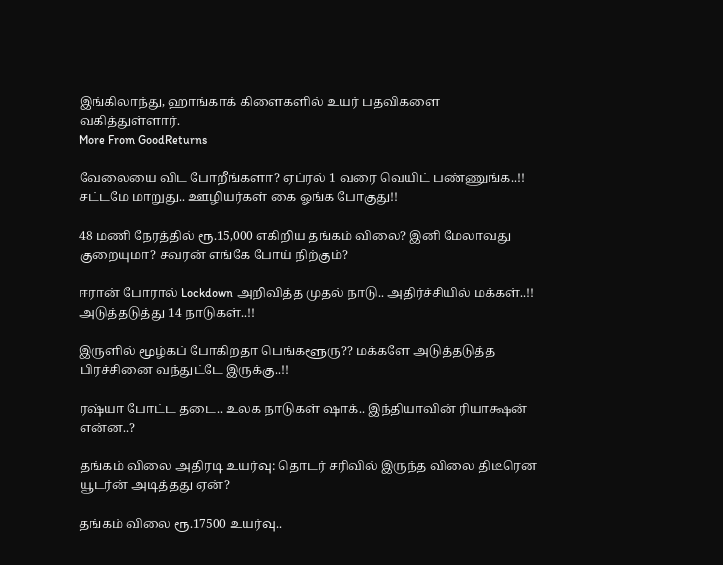இங்கிலாந்து, ஹாங்காக் கிளைகளில் உயர் பதவிகளை வகித்துள்ளார்.
More From GoodReturns

வேலையை விட போறீங்களா? ஏப்ரல் 1 வரை வெயிட் பண்ணுங்க..!! சட்டமே மாறுது.. ஊழியர்கள் கை ஓங்க போகுது!!

48 மணி நேரத்தில் ரூ.15,000 எகிறிய தங்கம் விலை? இனி மேலாவது குறையுமா? சவரன் எங்கே போய் நிற்கும்?

ஈரான் போரால் Lockdown அறிவித்த முதல் நாடு.. அதிர்ச்சியில் மக்கள்..!! அடுத்தடுத்து 14 நாடுகள்..!!

இருளில் மூழ்கப் போகிறதா பெங்களூரு?? மக்களே அடுத்தடுத்த பிரச்சினை வந்துட்டே இருக்கு..!!

ரஷ்யா போட்ட தடை.. உலக நாடுகள் ஷாக்.. இந்தியாவின் ரியாக்ஷன் என்ன..?

தங்கம் விலை அதிரடி உயர்வு: தொடர் சரிவில் இருந்த விலை திடீரென யூடர்ன் அடித்தது ஏன்?

தங்கம் விலை ரூ.17500 உயர்வு..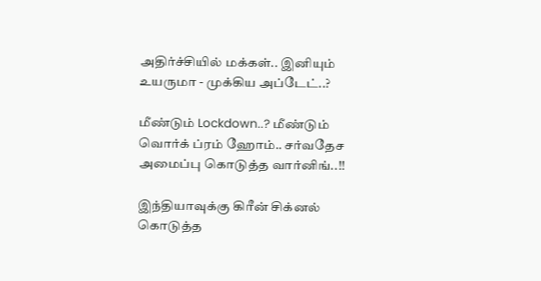அதிர்ச்சியில் மக்கள்.. இனியும் உயருமா - முக்கிய அப்டேட்..?

மீண்டும் Lockdown..? மீண்டும் வொர்க் ப்ரம் ஹோம்.. சர்வதேச அமைப்பு கொடுத்த வார்னிங்..!!

இந்தியாவுக்கு கிரீன் சிக்னல் கொடுத்த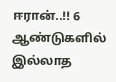ஈரான்..!! 6 ஆண்டுகளில் இல்லாத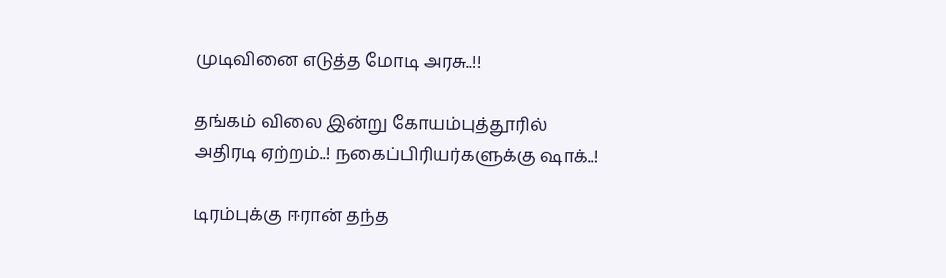முடிவினை எடுத்த மோடி அரசு..!!

தங்கம் விலை இன்று கோயம்புத்தூரில் அதிரடி ஏற்றம்..! நகைப்பிரியர்களுக்கு ஷாக்..!

டிரம்புக்கு ஈரான் தந்த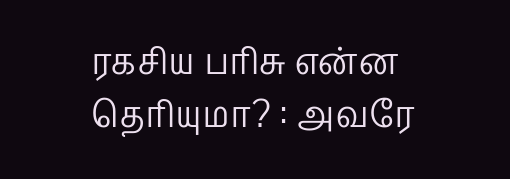ரகசிய பரிசு என்ன தெரியுமா? : அவரே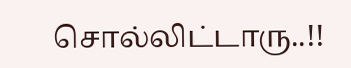சொல்லிட்டாரு..!!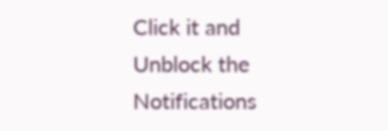Click it and Unblock the Notifications